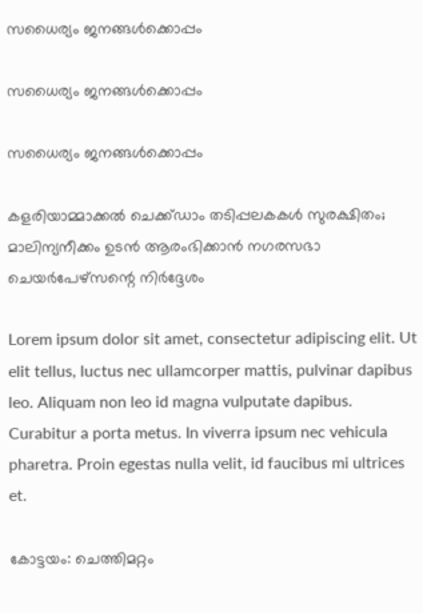സധൈര്യം ജനങ്ങൾക്കൊപ്പം

സധൈര്യം ജനങ്ങൾക്കൊപ്പം

സധൈര്യം ജനങ്ങൾക്കൊപ്പം

കളരിയാമ്മാക്കൽ ചെക്ക്ഡാം തടിപ്പലകകൾ സുരക്ഷിതം; മാലിന്യനീക്കം ഉടൻ ആരംഭിക്കാൻ നഗരസഭാ ചെയർപേഴ്സന്റെ നിർദ്ദേശം

Lorem ipsum dolor sit amet, consectetur adipiscing elit. Ut elit tellus, luctus nec ullamcorper mattis, pulvinar dapibus leo. Aliquam non leo id magna vulputate dapibus. Curabitur a porta metus. In viverra ipsum nec vehicula pharetra. Proin egestas nulla velit, id faucibus mi ultrices et.

കോട്ടയം: ചെത്തിമറ്റം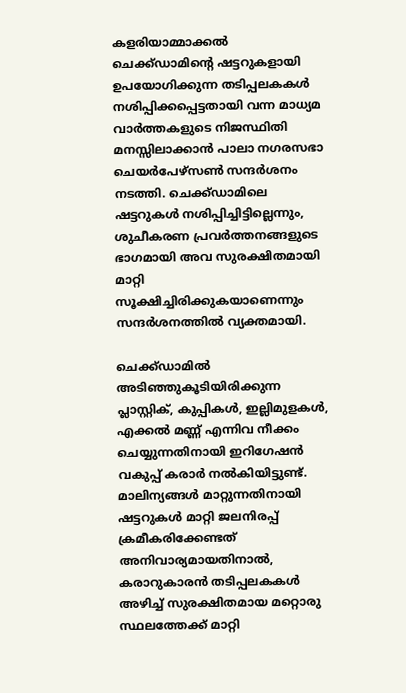കളരിയാമ്മാക്കൽ ചെക്ക്ഡാമിന്റെ ഷട്ടറുകളായി ഉപയോഗിക്കുന്ന തടിപ്പലകകൾ നശിപ്പിക്കപ്പെട്ടതായി വന്ന മാധ്യമ വാർത്തകളുടെ നിജസ്ഥിതി മനസ്സിലാക്കാൻ പാലാ നഗരസഭാ ചെയർപേഴ്സൺ സന്ദർശനം നടത്തി. ചെക്ക്ഡാമിലെ ഷട്ടറുകൾ നശിപ്പിച്ചിട്ടില്ലെന്നും, ശുചീകരണ പ്രവർത്തനങ്ങളുടെ ഭാഗമായി അവ സുരക്ഷിതമായി മാറ്റി സൂക്ഷിച്ചിരിക്കുകയാണെന്നും സന്ദർശനത്തിൽ വ്യക്തമായി.

ചെക്ക്ഡാമിൽ അടിഞ്ഞുകൂടിയിരിക്കുന്ന പ്ലാസ്റ്റിക്, കുപ്പികൾ, ഇല്ലിമുളകൾ, എക്കൽ മണ്ണ് എന്നിവ നീക്കം ചെയ്യുന്നതിനായി ഇറിഗേഷൻ വകുപ്പ് കരാർ നൽകിയിട്ടുണ്ട്. മാലിന്യങ്ങൾ മാറ്റുന്നതിനായി ഷട്ടറുകൾ മാറ്റി ജലനിരപ്പ് ക്രമീകരിക്കേണ്ടത് അനിവാര്യമായതിനാൽ, കരാറുകാരൻ തടിപ്പലകകൾ അഴിച്ച് സുരക്ഷിതമായ മറ്റൊരു സ്ഥലത്തേക്ക് മാറ്റി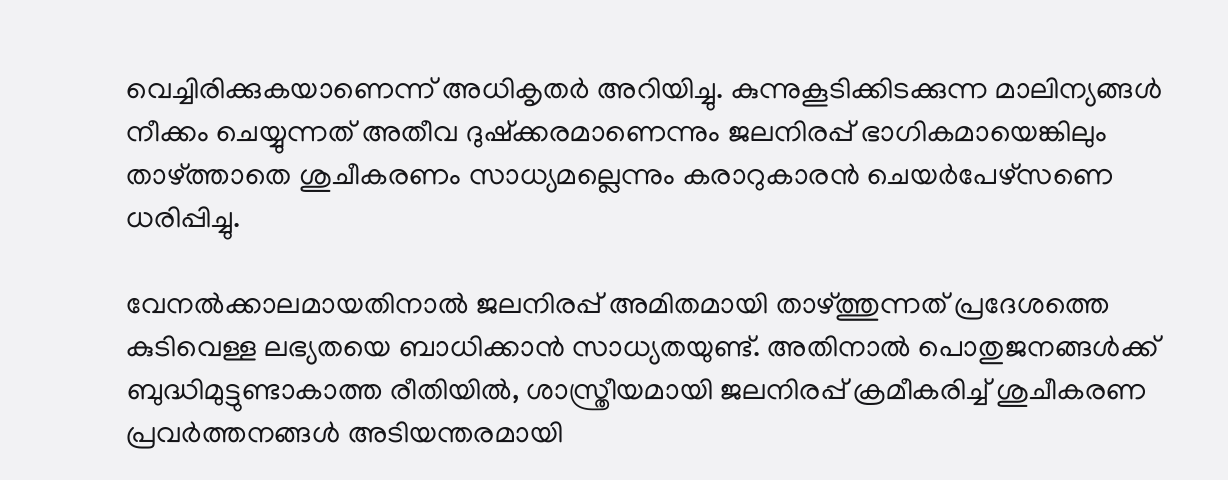വെച്ചിരിക്കുകയാണെന്ന് അധികൃതർ അറിയിച്ചു. കുന്നുകൂടിക്കിടക്കുന്ന മാലിന്യങ്ങൾ നീക്കം ചെയ്യുന്നത് അതീവ ദുഷ്ക്കരമാണെന്നും ജലനിരപ്പ് ഭാഗികമായെങ്കിലും താഴ്ത്താതെ ശുചീകരണം സാധ്യമല്ലെന്നും കരാറുകാരൻ ചെയർപേഴ്സണെ ധരിപ്പിച്ചു.

വേനൽക്കാലമായതിനാൽ ജലനിരപ്പ് അമിതമായി താഴ്ത്തുന്നത് പ്രദേശത്തെ കുടിവെള്ള ലഭ്യതയെ ബാധിക്കാൻ സാധ്യതയുണ്ട്. അതിനാൽ പൊതുജനങ്ങൾക്ക് ബുദ്ധിമുട്ടുണ്ടാകാത്ത രീതിയിൽ, ശാസ്ത്രീയമായി ജലനിരപ്പ് ക്രമീകരിച്ച് ശുചീകരണ പ്രവർത്തനങ്ങൾ അടിയന്തരമായി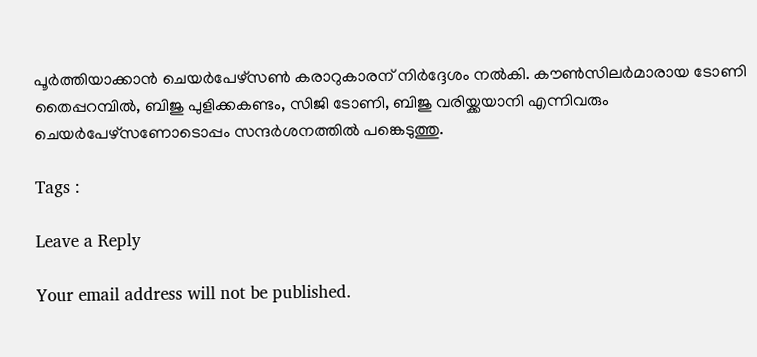പൂർത്തിയാക്കാൻ ചെയർപേഴ്സൺ കരാറുകാരന് നിർദ്ദേശം നൽകി. കൗൺസിലർമാരായ ടോണി തൈപ്പറമ്പിൽ, ബിജു പുളിക്കകണ്ടം, സിജി ടോണി, ബിജു വരിയ്ക്കയാനി എന്നിവരും ചെയർപേഴ്സണോടൊപ്പം സന്ദർശനത്തിൽ പങ്കെടുത്തു.

Tags :

Leave a Reply

Your email address will not be published.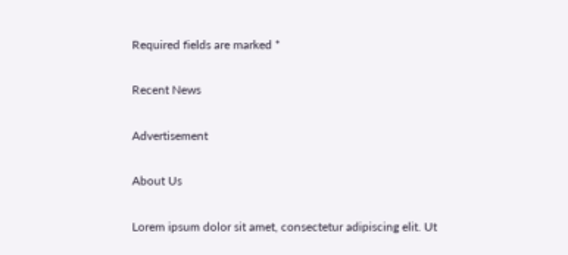Required fields are marked *

Recent News

Advertisement

About Us

Lorem ipsum dolor sit amet, consectetur adipiscing elit. Ut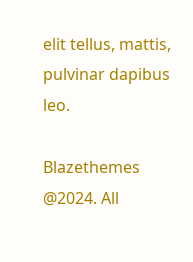elit tellus, mattis, pulvinar dapibus leo.

Blazethemes @2024. All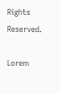Rights Reserved.

Lorem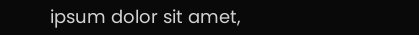ipsum dolor sit amet,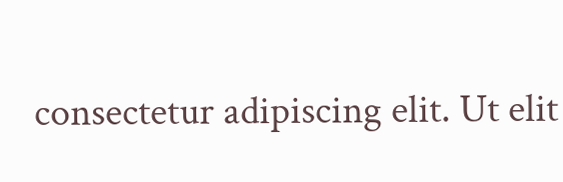consectetur adipiscing elit. Ut elit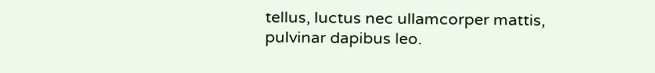tellus, luctus nec ullamcorper mattis, pulvinar dapibus leo.